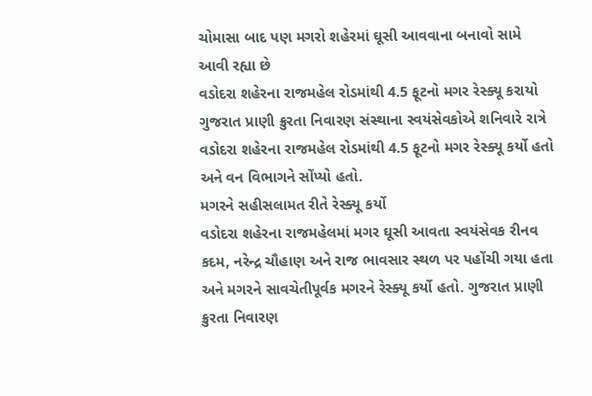ચોમાસા બાદ પણ મગરો શહેરમાં ઘૂસી આવવાના બનાવો સામે આવી રહ્યા છે
વડોદરા શહેરના રાજમહેલ રોડમાંથી 4.5 ફૂટનો મગર રેસ્ક્યૂ કરાયો
ગુજરાત પ્રાણી ક્રુરતા નિવારણ સંસ્થાના સ્વયંસેવકોએ શનિવારે રાત્રે વડોદરા શહેરના રાજમહેલ રોડમાંથી 4.5 ફૂટનો મગર રેસ્ક્યૂ કર્યો હતો અને વન વિભાગને સોંપ્યો હતો.
મગરને સહીસલામત રીતે રેસ્ક્યૂ કર્યો
વડોદરા શહેરના રાજમહેલમાં મગર ઘૂસી આવતા સ્વયંસેવક રીનવ કદમ, નરેન્દ્ર ચૌહાણ અને રાજ ભાવસાર સ્થળ પર પહોંચી ગયા હતા અને મગરને સાવચેતીપૂર્વક મગરને રેસ્ક્યૂ કર્યો હતો. ગુજરાત પ્રાણી ક્રુરતા નિવારણ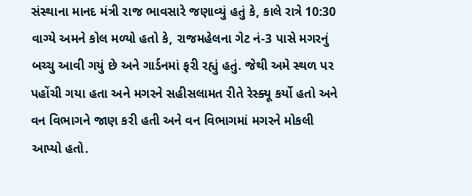સંસ્થાના માનદ મંત્રી રાજ ભાવસારે જણાવ્યું હતું કે, કાલે રાત્રે 10:30 વાગ્યે અમને કોલ મળ્યો હતો કે, રાજમહેલના ગેટ નં-3 પાસે મગરનું બચ્ચુ આવી ગયું છે અને ગાર્ડનમાં ફરી રહ્યું હતું. જેથી અમે સ્થળ પર પહોંચી ગયા હતા અને મગરને સહીસલામત રીતે રેસ્ક્યૂ કર્યો હતો અને વન વિભાગને જાણ કરી હતી અને વન વિભાગમાં મગરને મોકલી આપ્યો હતો.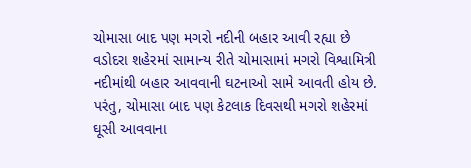ચોમાસા બાદ પણ મગરો નદીની બહાર આવી રહ્યા છે
વડોદરા શહેરમાં સામાન્ય રીતે ચોમાસામાં મગરો વિશ્વામિત્રી નદીમાંથી બહાર આવવાની ઘટનાઓ સામે આવતી હોય છે. પરંતુ, ચોમાસા બાદ પણ કેટલાક દિવસથી મગરો શહેરમાં ઘૂસી આવવાના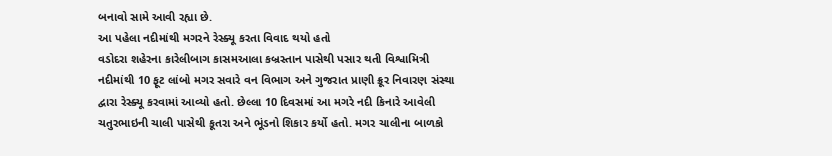બનાવો સામે આવી રહ્યા છે.
આ પહેલા નદીમાંથી મગરને રેસ્ક્યૂ કરતા વિવાદ થયો હતો
વડોદરા શહેરના કારેલીબાગ કાસમઆલા કબ્રસ્તાન પાસેથી પસાર થતી વિશ્વામિત્રી નદીમાંથી 10 ફૂટ લાંબો મગર સવારે વન વિભાગ અને ગુજરાત પ્રાણી ક્રૂર નિવારણ સંસ્થા દ્વારા રેસ્ક્યૂ કરવામાં આવ્યો હતો. છેલ્લા 10 દિવસમાં આ મગરે નદી કિનારે આવેલી ચતુરભાઇની ચાલી પાસેથી કૂતરા અને ભૂંડનો શિકાર કર્યો હતો. મગર ચાલીના બાળકો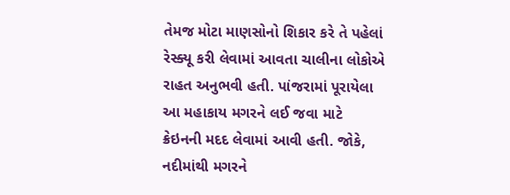તેમજ મોટા માણસોનો શિકાર કરે તે પહેલાં રેસ્ક્યૂ કરી લેવામાં આવતા ચાલીના લોકોએ રાહત અનુભવી હતી. પાંજરામાં પૂરાયેલા આ મહાકાય મગરને લઈ જવા માટે ક્રેઇનની મદદ લેવામાં આવી હતી. જોકે, નદીમાંથી મગરને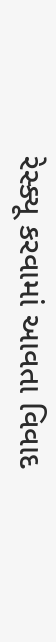રેસ્ક્યૂ કરવામાં આવતા વિવાદ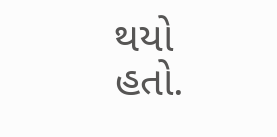થયો હતો.